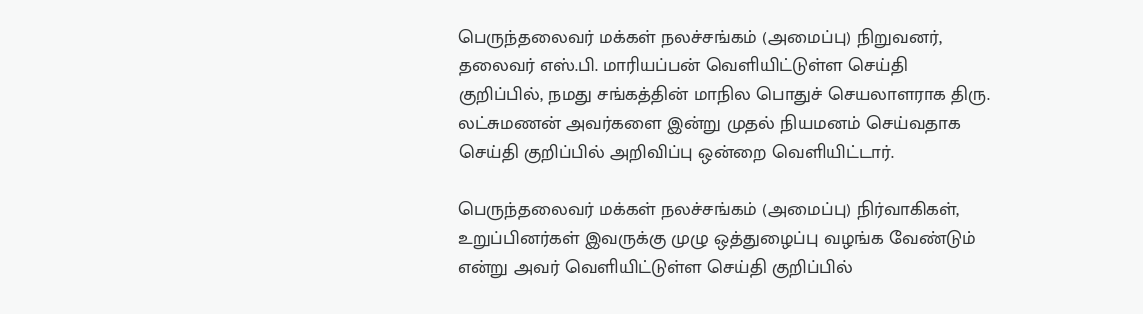பெருந்தலைவர் மக்கள் நலச்சங்கம் (அமைப்பு) நிறுவனர், தலைவர் எஸ்.பி. மாரியப்பன் வெளியிட்டுள்ள செய்தி குறிப்பில், நமது சங்கத்தின் மாநில பொதுச் செயலாளராக திரு. லட்சுமணன் அவர்களை இன்று முதல் நியமனம் செய்வதாக செய்தி குறிப்பில் அறிவிப்பு ஒன்றை வெளியிட்டார்.

பெருந்தலைவர் மக்கள் நலச்சங்கம் (அமைப்பு) நிர்வாகிகள், உறுப்பினர்கள் இவருக்கு முழு ஒத்துழைப்பு வழங்க வேண்டும் என்று அவர் வெளியிட்டுள்ள செய்தி குறிப்பில்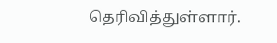தெரிவித்துள்ளார்.